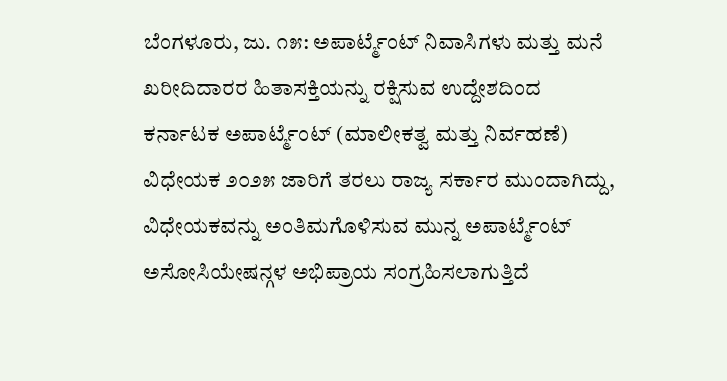ಬೆಂಗಳೂರು, ಜು. ೧೫: ಅಪಾರ್ಟ್ಮೆಂಟ್ ನಿವಾಸಿಗಳು ಮತ್ತು ಮನೆ ಖರೀದಿದಾರರ ಹಿತಾಸಕ್ತಿಯನ್ನು ರಕ್ಷಿಸುವ ಉದ್ದೇಶದಿಂದ ಕರ್ನಾಟಕ ಅಪಾರ್ಟ್ಮೆಂಟ್ (ಮಾಲೀಕತ್ವ ಮತ್ತು ನಿರ್ವಹಣೆ) ವಿಧೇಯಕ ೨೦೨೫ ಜಾರಿಗೆ ತರಲು ರಾಜ್ಯ ಸರ್ಕಾರ ಮುಂದಾಗಿದ್ದು, ವಿಧೇಯಕವನ್ನು ಅಂತಿಮಗೊಳಿಸುವ ಮುನ್ನ ಅಪಾರ್ಟ್ಮೆಂಟ್ ಅಸೋಸಿಯೇಷನ್ಗಳ ಅಭಿಪ್ರಾಯ ಸಂಗ್ರಹಿಸಲಾಗುತ್ತಿದೆ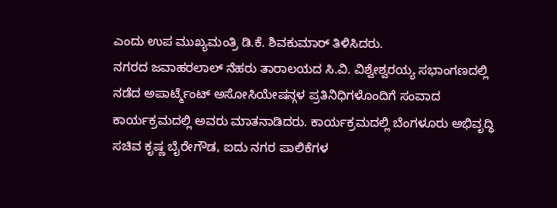ಎಂದು ಉಪ ಮುಖ್ಯಮಂತ್ರಿ ಡಿ.ಕೆ. ಶಿವಕುಮಾರ್ ತಿಳಿಸಿದರು.
ನಗರದ ಜವಾಹರಲಾಲ್ ನೆಹರು ತಾರಾಲಯದ ಸಿ.ವಿ. ವಿಶ್ವೇಶ್ವರಯ್ಯ ಸಭಾಂಗಣದಲ್ಲಿ ನಡೆದ ಅಪಾರ್ಟ್ಮೆಂಟ್ ಅಸೋಸಿಯೇಷನ್ಗಳ ಪ್ರತಿನಿಧಿಗಳೊಂದಿಗೆ ಸಂವಾದ ಕಾರ್ಯಕ್ರಮದಲ್ಲಿ ಅವರು ಮಾತನಾಡಿದರು. ಕಾರ್ಯಕ್ರಮದಲ್ಲಿ ಬೆಂಗಳೂರು ಅಭಿವೃದ್ಧಿ ಸಚಿವ ಕೃಷ್ಣ ಬೈರೇಗೌಡ, ಐದು ನಗರ ಪಾಲಿಕೆಗಳ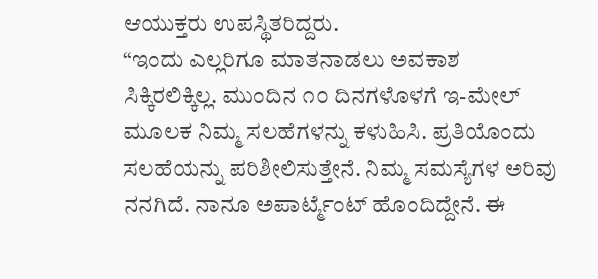ಆಯುಕ್ತರು ಉಪಸ್ಥಿತರಿದ್ದರು.
“ಇಂದು ಎಲ್ಲರಿಗೂ ಮಾತನಾಡಲು ಅವಕಾಶ ಸಿಕ್ಕಿರಲಿಕ್ಕಿಲ್ಲ. ಮುಂದಿನ ೧೦ ದಿನಗಳೊಳಗೆ ಇ-ಮೇಲ್ ಮೂಲಕ ನಿಮ್ಮ ಸಲಹೆಗಳನ್ನು ಕಳುಹಿಸಿ. ಪ್ರತಿಯೊಂದು ಸಲಹೆಯನ್ನು ಪರಿಶೀಲಿಸುತ್ತೇನೆ. ನಿಮ್ಮ ಸಮಸ್ಯೆಗಳ ಅರಿವು ನನಗಿದೆ. ನಾನೂ ಅಪಾರ್ಟ್ಮೆಂಟ್ ಹೊಂದಿದ್ದೇನೆ. ಈ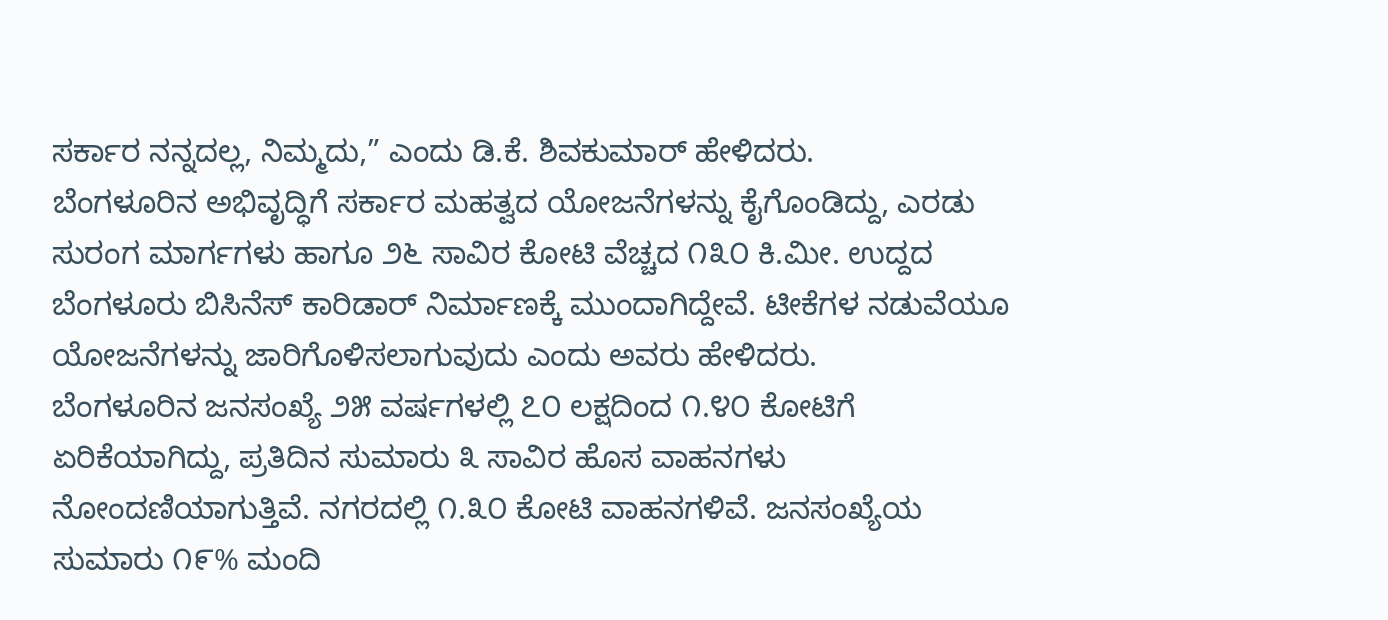ಸರ್ಕಾರ ನನ್ನದಲ್ಲ, ನಿಮ್ಮದು,” ಎಂದು ಡಿ.ಕೆ. ಶಿವಕುಮಾರ್ ಹೇಳಿದರು.
ಬೆಂಗಳೂರಿನ ಅಭಿವೃದ್ಧಿಗೆ ಸರ್ಕಾರ ಮಹತ್ವದ ಯೋಜನೆಗಳನ್ನು ಕೈಗೊಂಡಿದ್ದು, ಎರಡು ಸುರಂಗ ಮಾರ್ಗಗಳು ಹಾಗೂ ೨೬ ಸಾವಿರ ಕೋಟಿ ವೆಚ್ಚದ ೧೩೦ ಕಿ.ಮೀ. ಉದ್ದದ ಬೆಂಗಳೂರು ಬಿಸಿನೆಸ್ ಕಾರಿಡಾರ್ ನಿರ್ಮಾಣಕ್ಕೆ ಮುಂದಾಗಿದ್ದೇವೆ. ಟೀಕೆಗಳ ನಡುವೆಯೂ ಯೋಜನೆಗಳನ್ನು ಜಾರಿಗೊಳಿಸಲಾಗುವುದು ಎಂದು ಅವರು ಹೇಳಿದರು.
ಬೆಂಗಳೂರಿನ ಜನಸಂಖ್ಯೆ ೨೫ ವರ್ಷಗಳಲ್ಲಿ ೭೦ ಲಕ್ಷದಿಂದ ೧.೪೦ ಕೋಟಿಗೆ ಏರಿಕೆಯಾಗಿದ್ದು, ಪ್ರತಿದಿನ ಸುಮಾರು ೩ ಸಾವಿರ ಹೊಸ ವಾಹನಗಳು ನೋಂದಣಿಯಾಗುತ್ತಿವೆ. ನಗರದಲ್ಲಿ ೧.೩೦ ಕೋಟಿ ವಾಹನಗಳಿವೆ. ಜನಸಂಖ್ಯೆಯ ಸುಮಾರು ೧೯% ಮಂದಿ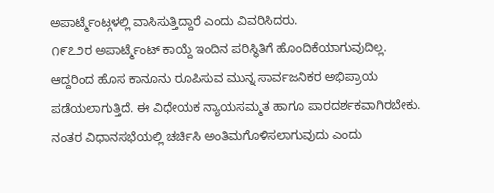ಅಪಾರ್ಟ್ಮೆಂಟ್ಗಳಲ್ಲಿ ವಾಸಿಸುತ್ತಿದ್ದಾರೆ ಎಂದು ವಿವರಿಸಿದರು.
೧೯೭೨ರ ಅಪಾರ್ಟ್ಮೆಂಟ್ ಕಾಯ್ದೆ ಇಂದಿನ ಪರಿಸ್ಥಿತಿಗೆ ಹೊಂದಿಕೆಯಾಗುವುದಿಲ್ಲ. ಆದ್ದರಿಂದ ಹೊಸ ಕಾನೂನು ರೂಪಿಸುವ ಮುನ್ನ ಸಾರ್ವಜನಿಕರ ಅಭಿಪ್ರಾಯ ಪಡೆಯಲಾಗುತ್ತಿದೆ. ಈ ವಿಧೇಯಕ ನ್ಯಾಯಸಮ್ಮತ ಹಾಗೂ ಪಾರದರ್ಶಕವಾಗಿರಬೇಕು. ನಂತರ ವಿಧಾನಸಭೆಯಲ್ಲಿ ಚರ್ಚಿಸಿ ಅಂತಿಮಗೊಳಿಸಲಾಗುವುದು ಎಂದು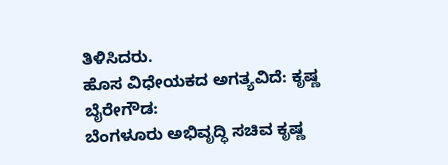ತಿಳಿಸಿದರು.
ಹೊಸ ವಿಧೇಯಕದ ಅಗತ್ಯವಿದೆ: ಕೃಷ್ಣ ಬೈರೇಗೌಡ:
ಬೆಂಗಳೂರು ಅಭಿವೃದ್ಧಿ ಸಚಿವ ಕೃಷ್ಣ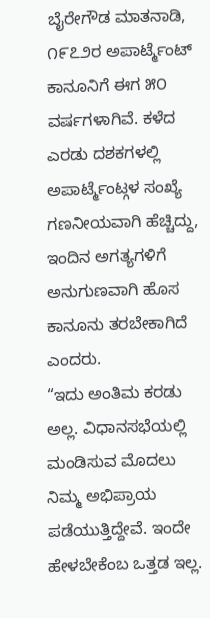ಬೈರೇಗೌಡ ಮಾತನಾಡಿ, ೧೯೭೨ರ ಅಪಾರ್ಟ್ಮೆಂಟ್ ಕಾನೂನಿಗೆ ಈಗ ೫೦ ವರ್ಷಗಳಾಗಿವೆ. ಕಳೆದ ಎರಡು ದಶಕಗಳಲ್ಲಿ ಅಪಾರ್ಟ್ಮೆಂಟ್ಗಳ ಸಂಖ್ಯೆ ಗಣನೀಯವಾಗಿ ಹೆಚ್ಚಿದ್ದು, ಇಂದಿನ ಅಗತ್ಯಗಳಿಗೆ ಅನುಗುಣವಾಗಿ ಹೊಸ ಕಾನೂನು ತರಬೇಕಾಗಿದೆ ಎಂದರು.
“ಇದು ಅಂತಿಮ ಕರಡು ಅಲ್ಲ. ವಿಧಾನಸಭೆಯಲ್ಲಿ ಮಂಡಿಸುವ ಮೊದಲು ನಿಮ್ಮ ಅಭಿಪ್ರಾಯ ಪಡೆಯುತ್ತಿದ್ದೇವೆ. ಇಂದೇ ಹೇಳಬೇಕೆಂಬ ಒತ್ತಡ ಇಲ್ಲ.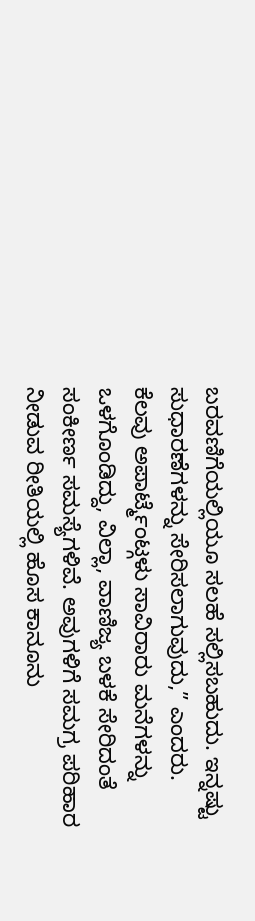ಬರವಣಿಗೆಯಲ್ಲಿಯೂ ಸಲಹೆ ಸಲ್ಲಿಸಬಹುದು. ಇನ್ನಷ್ಟು ಸುಧಾರಣೆಗಳನ್ನು ಸೇರಿಸಲಾಗುವುದು,” ಎಂದರು.
ಕೆಲವು ಅಪಾರ್ಟ್ಮೆಂಟ್ಗಳು ಸಾವಿರಾರು ಮನೆಗಳನ್ನು ಒಳಗೊಂಡಿದ್ದು, ವಿಲ್ಲಾ, ವಾಣಿಜ್ಯ ಬಳಕೆ ಸೇರಿದಂತೆ ಸಂಕೀರ್ಣ ಸಮಸ್ಯೆಗಳಿವೆ. ಅವುಗಳಿಗೆ ಸಮಗ್ರ ಪರಿಹಾರ ನೀಡುವ ರೀತಿಯಲ್ಲಿ ಹೊಸ ಕಾನೂನು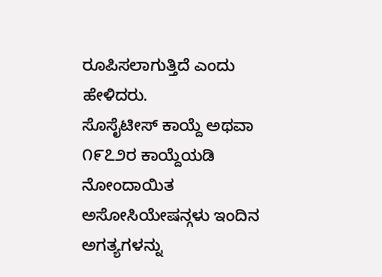ರೂಪಿಸಲಾಗುತ್ತಿದೆ ಎಂದು ಹೇಳಿದರು.
ಸೊಸೈಟೀಸ್ ಕಾಯ್ದೆ ಅಥವಾ ೧೯೭೨ರ ಕಾಯ್ದೆಯಡಿ ನೋಂದಾಯಿತ ಅಸೋಸಿಯೇಷನ್ಗಳು ಇಂದಿನ ಅಗತ್ಯಗಳನ್ನು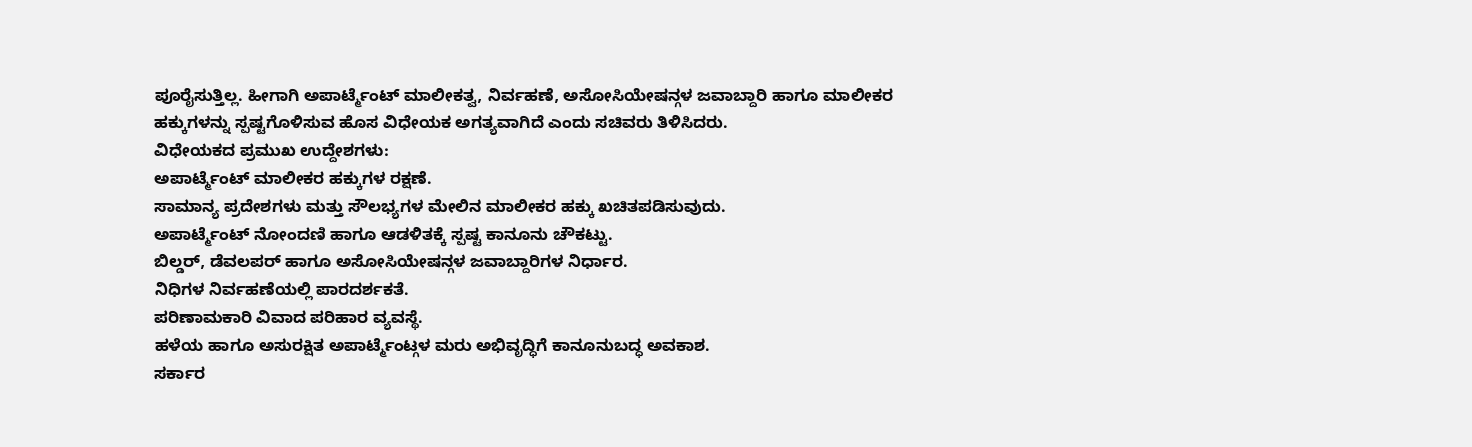ಪೂರೈಸುತ್ತಿಲ್ಲ. ಹೀಗಾಗಿ ಅಪಾರ್ಟ್ಮೆಂಟ್ ಮಾಲೀಕತ್ವ, ನಿರ್ವಹಣೆ, ಅಸೋಸಿಯೇಷನ್ಗಳ ಜವಾಬ್ದಾರಿ ಹಾಗೂ ಮಾಲೀಕರ ಹಕ್ಕುಗಳನ್ನು ಸ್ಪಷ್ಟಗೊಳಿಸುವ ಹೊಸ ವಿಧೇಯಕ ಅಗತ್ಯವಾಗಿದೆ ಎಂದು ಸಚಿವರು ತಿಳಿಸಿದರು.
ವಿಧೇಯಕದ ಪ್ರಮುಖ ಉದ್ದೇಶಗಳು:
ಅಪಾರ್ಟ್ಮೆಂಟ್ ಮಾಲೀಕರ ಹಕ್ಕುಗಳ ರಕ್ಷಣೆ.
ಸಾಮಾನ್ಯ ಪ್ರದೇಶಗಳು ಮತ್ತು ಸೌಲಭ್ಯಗಳ ಮೇಲಿನ ಮಾಲೀಕರ ಹಕ್ಕು ಖಚಿತಪಡಿಸುವುದು.
ಅಪಾರ್ಟ್ಮೆಂಟ್ ನೋಂದಣಿ ಹಾಗೂ ಆಡಳಿತಕ್ಕೆ ಸ್ಪಷ್ಟ ಕಾನೂನು ಚೌಕಟ್ಟು.
ಬಿಲ್ಡರ್, ಡೆವಲಪರ್ ಹಾಗೂ ಅಸೋಸಿಯೇಷನ್ಗಳ ಜವಾಬ್ದಾರಿಗಳ ನಿರ್ಧಾರ.
ನಿಧಿಗಳ ನಿರ್ವಹಣೆಯಲ್ಲಿ ಪಾರದರ್ಶಕತೆ.
ಪರಿಣಾಮಕಾರಿ ವಿವಾದ ಪರಿಹಾರ ವ್ಯವಸ್ಥೆ.
ಹಳೆಯ ಹಾಗೂ ಅಸುರಕ್ಷಿತ ಅಪಾರ್ಟ್ಮೆಂಟ್ಗಳ ಮರು ಅಭಿವೃದ್ಧಿಗೆ ಕಾನೂನುಬದ್ಧ ಅವಕಾಶ.
ಸರ್ಕಾರ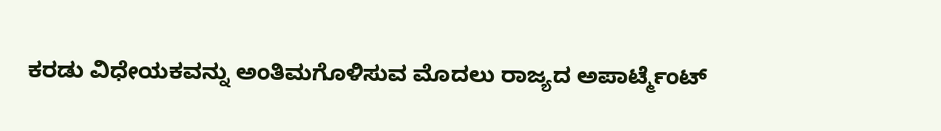ಕರಡು ವಿಧೇಯಕವನ್ನು ಅಂತಿಮಗೊಳಿಸುವ ಮೊದಲು ರಾಜ್ಯದ ಅಪಾರ್ಟ್ಮೆಂಟ್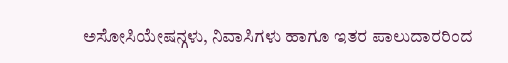ಅಸೋಸಿಯೇಷನ್ಗಳು, ನಿವಾಸಿಗಳು ಹಾಗೂ ಇತರ ಪಾಲುದಾರರಿಂದ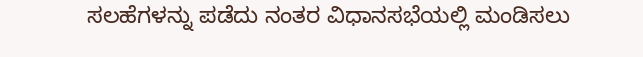ಸಲಹೆಗಳನ್ನು ಪಡೆದು ನಂತರ ವಿಧಾನಸಭೆಯಲ್ಲಿ ಮಂಡಿಸಲು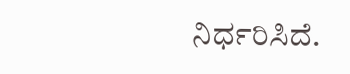ನಿರ್ಧರಿಸಿದೆ.